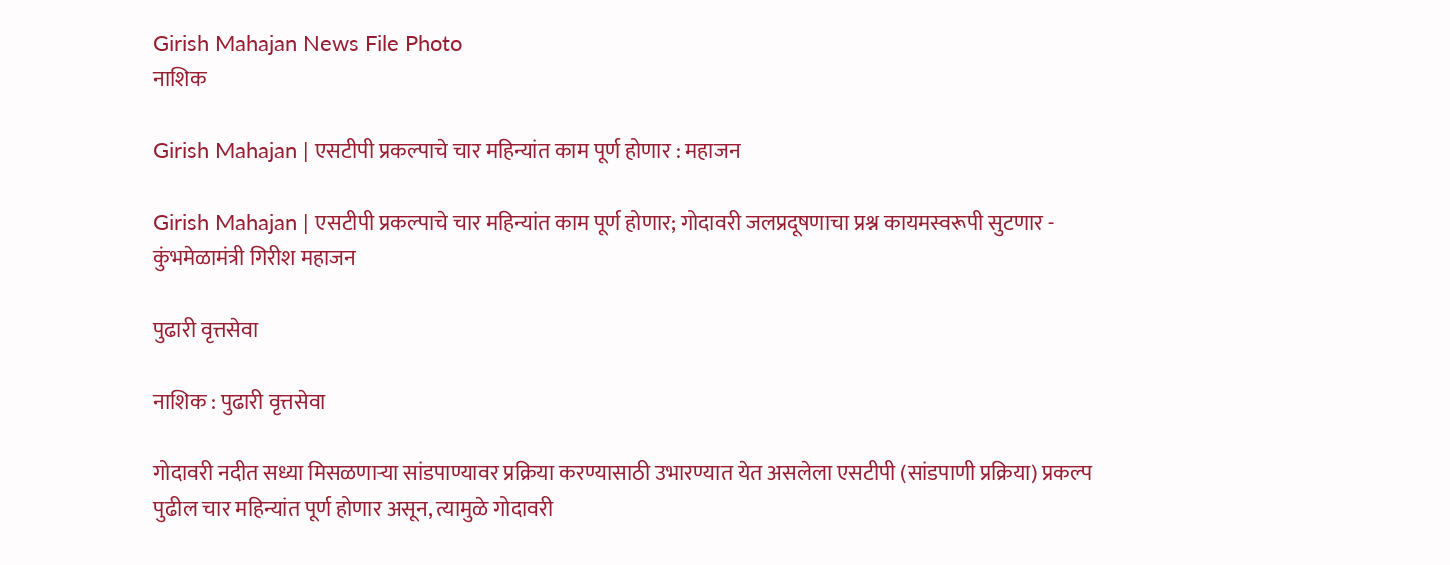Girish Mahajan News File Photo
नाशिक

Girish Mahajan | एसटीपी प्रकल्पाचे चार महिन्यांत काम पूर्ण होणार : महाजन

Girish Mahajan | एसटीपी प्रकल्पाचे चार महिन्यांत काम पूर्ण होणार; गोदावरी जलप्रदूषणाचा प्रश्न कायमस्वरूपी सुटणार - कुंभमेळामंत्री गिरीश महाजन

पुढारी वृत्तसेवा

नाशिक : पुढारी वृत्तसेवा

गोदावरी नदीत सध्या मिसळणाऱ्या सांडपाण्यावर प्रक्रिया करण्यासाठी उभारण्यात येत असलेला एसटीपी (सांडपाणी प्रक्रिया) प्रकल्प पुढील चार महिन्यांत पूर्ण होणार असून, त्यामुळे गोदावरी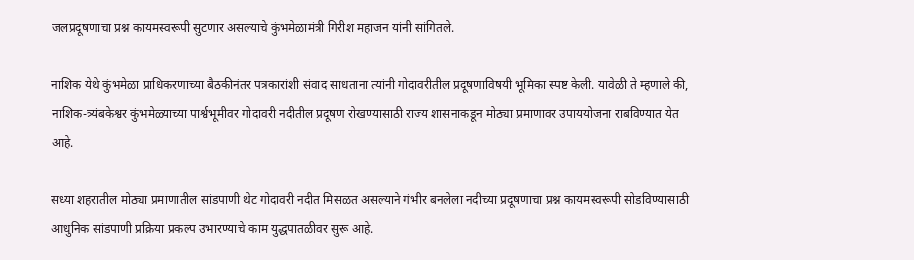जलप्रदूषणाचा प्रश्न कायमस्वरूपी सुटणार असल्याचे कुंभमेळामंत्री गिरीश महाजन यांनी सांगितले.

नाशिक येथे कुंभमेळा प्राधिकरणाच्या बैठकीनंतर पत्रकारांशी संवाद साधताना त्यांनी गोदावरीतील प्रदूषणाविषयी भूमिका स्पष्ट केली. यावेळी ते म्हणाले की, नाशिक-त्र्यंबकेश्वर कुंभमेळ्याच्या पार्श्वभूमीवर गोदावरी नदीतील प्रदूषण रोखण्यासाठी राज्य शासनाकडून मोठ्या प्रमाणावर उपाययोजना राबविण्यात येत आहे.

सध्या शहरातील मोठ्या प्रमाणातील सांडपाणी थेट गोदावरी नदीत मिसळत असल्याने गंभीर बनलेला नदीच्या प्रदूषणाचा प्रश्न कायमस्वरूपी सोडविण्यासाठी आधुनिक सांडपाणी प्रक्रिया प्रकल्प उभारण्याचे काम युद्धपातळीवर सुरू आहे.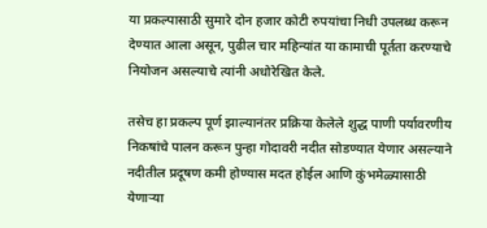या प्रकल्पासाठी सुमारे दोन हजार कोटी रुपयांचा निधी उपलब्ध करून देण्यात आला असून, पुढील चार महिन्यांत या कामाची पूर्तता करण्याचे नियोजन असल्याचे त्यांनी अधोरेखित केले.

तसेच हा प्रकल्प पूर्ण झाल्यानंतर प्रक्रिया केलेले शुद्ध पाणी पर्यावरणीय निकषांचे पालन करून पुन्हा गोदावरी नदीत सोडण्यात येणार असल्याने नदीतील प्रदूषण कमी होण्यास मदत होईल आणि कुंभमेळ्यासाठी येणाऱ्या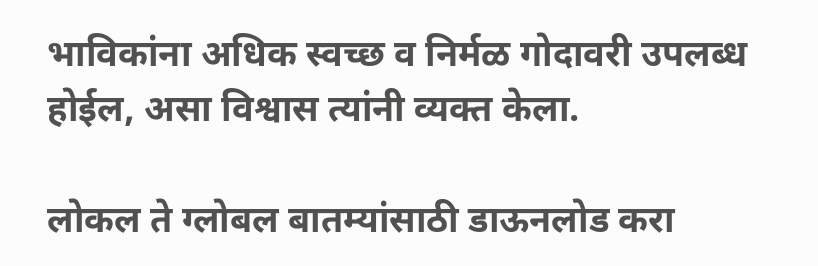भाविकांना अधिक स्वच्छ व निर्मळ गोदावरी उपलब्ध होईल, असा विश्वास त्यांनी व्यक्त केला.

लोकल ते ग्लोबल बातम्यांसाठी डाऊनलोड करा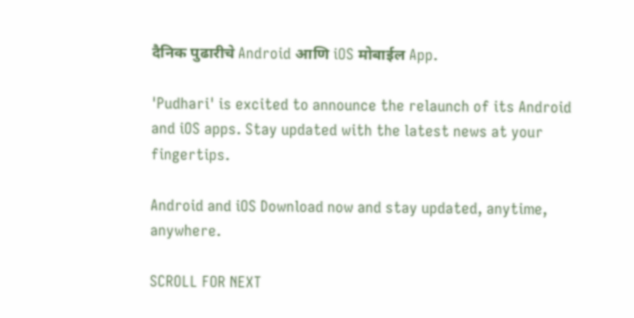दैनिक पुढारीचे Android आणि iOS मोबाईल App.

'Pudhari' is excited to announce the relaunch of its Android and iOS apps. Stay updated with the latest news at your fingertips.

Android and iOS Download now and stay updated, anytime, anywhere.

SCROLL FOR NEXT